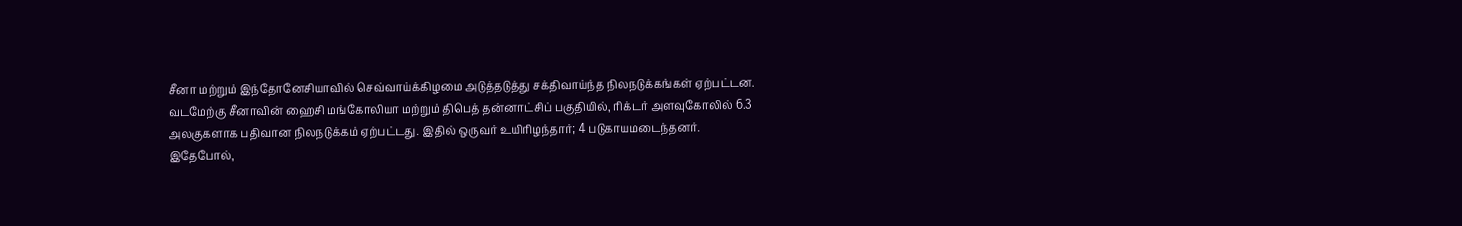சீனா மற்றும் இந்தோனேசியாவில் செவ்வாய்க்கிழமை அடுத்தடுத்து சக்திவாய்ந்த நிலநடுக்கங்கள் ஏற்பட்டன.
வடமேற்கு சீனாவின் ஹைசி மங்கோலியா மற்றும் திபெத் தன்னாட்சிப் பகுதியில், ரிக்டர் அளவுகோலில் 6.3 அலகுகளாக பதிவான நிலநடுக்கம் ஏற்பட்டது. இதில் ஒருவர் உயிரிழந்தார்; 4 படுகாயமடைந்தனர்.
இதேபோல்,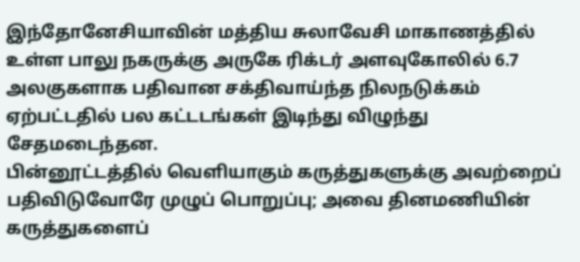இந்தோனேசியாவின் மத்திய சுலாவேசி மாகாணத்தில் உள்ள பாலு நகருக்கு அருகே ரிக்டர் அளவுகோலில் 6.7 அலகுகளாக பதிவான சக்திவாய்ந்த நிலநடுக்கம் ஏற்பட்டதில் பல கட்டடங்கள் இடிந்து விழுந்து சேதமடைந்தன.
பின்னூட்டத்தில் வெளியாகும் கருத்துகளுக்கு அவற்றைப் பதிவிடுவோரே முழுப் பொறுப்பு; அவை தினமணியின் கருத்துகளைப்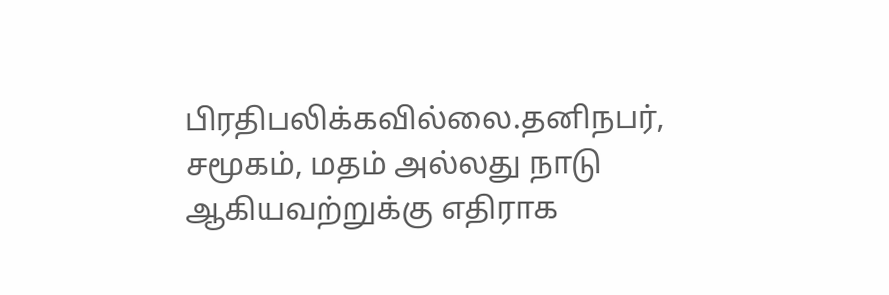பிரதிபலிக்கவில்லை.தனிநபர், சமூகம், மதம் அல்லது நாடு ஆகியவற்றுக்கு எதிராக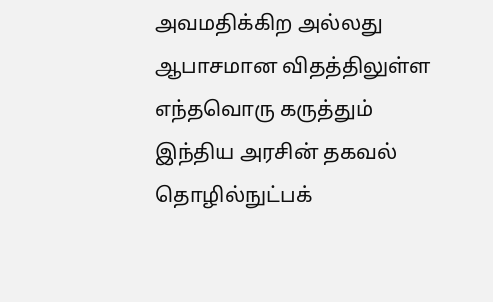அவமதிக்கிற அல்லது ஆபாசமான விதத்திலுள்ள எந்தவொரு கருத்தும் இந்திய அரசின் தகவல் தொழில்நுட்பக்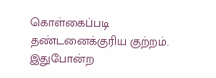கொள்கைப்படி தண்டனைக்குரிய குற்றம். இதுபோன்ற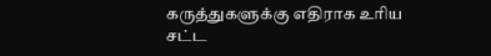கருத்துகளுக்கு எதிராக உரிய சட்ட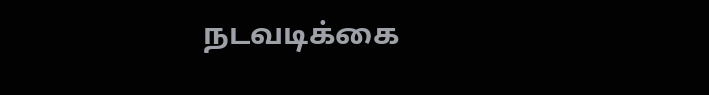நடவடிக்கை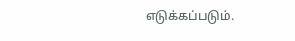எடுக்கப்படும்.